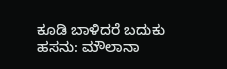ಕೂಡಿ ಬಾಳಿದರೆ ಬದುಕು ಹಸನು: ಮೌಲಾನಾ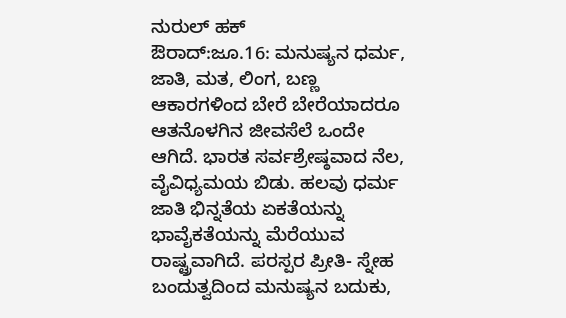ನುರುಲ್ ಹಕ್
ಔರಾದ್:ಜೂ.16: ಮನುಷ್ಯನ ಧರ್ಮ, ಜಾತಿ, ಮತ, ಲಿಂಗ, ಬಣ್ಣ ಆಕಾರಗಳಿಂದ ಬೇರೆ ಬೇರೆಯಾದರೂ ಆತನೊಳಗಿನ ಜೀವಸೆಲೆ ಒಂದೇ ಆಗಿದೆ. ಭಾರತ ಸರ್ವಶ್ರೇಷ್ಠವಾದ ನೆಲ, ವೈವಿಧ್ಯಮಯ ಬಿಡು. ಹಲವು ಧರ್ಮ ಜಾತಿ ಭಿನ್ನತೆಯ ಏಕತೆಯನ್ನು ಭಾವೈಕತೆಯನ್ನು ಮೆರೆಯುವ ರಾಷ್ಟ್ರವಾಗಿದೆ. ಪರಸ್ಪರ ಪ್ರೀತಿ- ಸ್ನೇಹ ಬಂದುತ್ವದಿಂದ ಮನುಷ್ಯನ ಬದುಕು,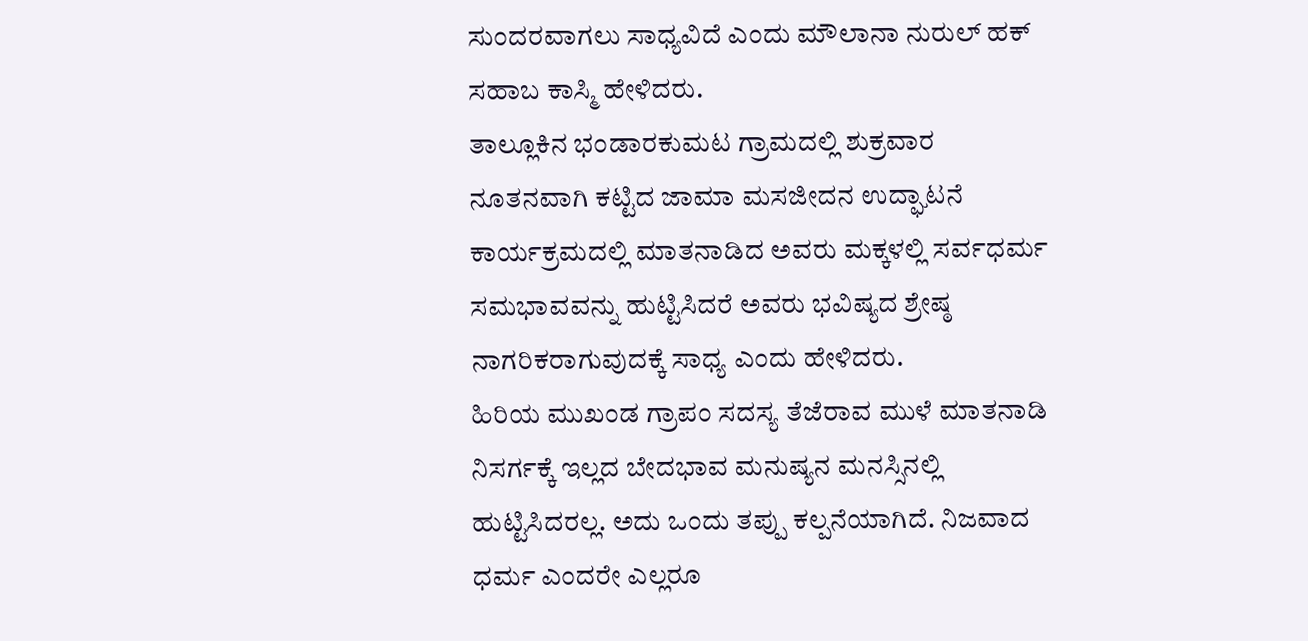ಸುಂದರವಾಗಲು ಸಾಧ್ಯವಿದೆ ಎಂದು ಮೌಲಾನಾ ನುರುಲ್ ಹಕ್ ಸಹಾಬ ಕಾಸ್ಮಿ ಹೇಳಿದರು.
ತಾಲ್ಲೂಕಿನ ಭಂಡಾರಕುಮಟ ಗ್ರಾಮದಲ್ಲಿ ಶುಕ್ರವಾರ ನೂತನವಾಗಿ ಕಟ್ಟಿದ ಜಾಮಾ ಮಸಜೀದನ ಉದ್ಘಾಟನೆ ಕಾರ್ಯಕ್ರಮದಲ್ಲಿ ಮಾತನಾಡಿದ ಅವರು ಮಕ್ಕಳಲ್ಲಿ ಸರ್ವಧರ್ಮ ಸಮಭಾವವನ್ನು ಹುಟ್ಟಿಸಿದರೆ ಅವರು ಭವಿಷ್ಯದ ಶ್ರೇಷ್ಠ ನಾಗರಿಕರಾಗುವುದಕ್ಕೆ ಸಾಧ್ಯ ಎಂದು ಹೇಳಿದರು.
ಹಿರಿಯ ಮುಖಂಡ ಗ್ರಾಪಂ ಸದಸ್ಯ ತೆಜೆರಾವ ಮುಳೆ ಮಾತನಾಡಿ ನಿಸರ್ಗಕ್ಕೆ ಇಲ್ಲದ ಬೇದಭಾವ ಮನುಷ್ಯನ ಮನಸ್ಸಿನಲ್ಲಿ ಹುಟ್ಟಿಸಿದರಲ್ಲ. ಅದು ಒಂದು ತಪ್ಪು ಕಲ್ಪನೆಯಾಗಿದೆ. ನಿಜವಾದ ಧರ್ಮ ಎಂದರೇ ಎಲ್ಲರೂ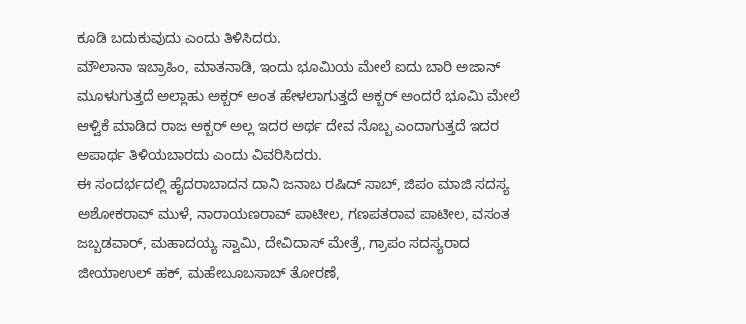ಕೂಡಿ ಬದುಕುವುದು ಎಂದು ತಿಳಿಸಿದರು.
ಮೌಲಾನಾ ಇಬ್ರಾಹಿಂ, ಮಾತನಾಡಿ, ಇಂದು ಭೂಮಿಯ ಮೇಲೆ ಐದು ಬಾರಿ ಅಜಾನ್ ಮೂಳುಗುತ್ತದೆ ಅಲ್ಲಾಹು ಅಕ್ಬರ್ ಅಂತ ಹೇಳಲಾಗುತ್ತದೆ ಅಕ್ಬರ್ ಅಂದರೆ ಭೂಮಿ ಮೇಲೆ ಆಳ್ವಿಕೆ ಮಾಡಿದ ರಾಜ ಅಕ್ಬರ್ ಅಲ್ಲ ಇದರ ಅರ್ಥ ದೇವ ನೊಬ್ಬ ಎಂದಾಗುತ್ತದೆ ಇದರ ಅಪಾರ್ಥ ತಿಳಿಯಬಾರದು ಎಂದು ವಿವರಿಸಿದರು.
ಈ ಸಂದರ್ಭದಲ್ಲಿ ಹೈದರಾಬಾದನ ದಾನಿ ಜನಾಬ ರಷಿದ್ ಸಾಬ್, ಜಿಪಂ ಮಾಜಿ ಸದಸ್ಯ ಅಶೋಕರಾವ್ ಮುಳೆ, ನಾರಾಯಣರಾವ್ ಪಾಟೀಲ, ಗಣಪತರಾವ ಪಾಟೀಲ, ವಸಂತ ಜಬ್ಬಡವಾರ್, ಮಹಾದಯ್ಯ ಸ್ವಾಮಿ, ದೇವಿದಾಸ್ ಮೇತ್ರೆ, ಗ್ರಾಪಂ ಸದಸ್ಯರಾದ ಜೀಯಾಉಲ್ ಹಕ್, ಮಹೇಬೂಬಸಾಬ್ ತೋರಣೆ,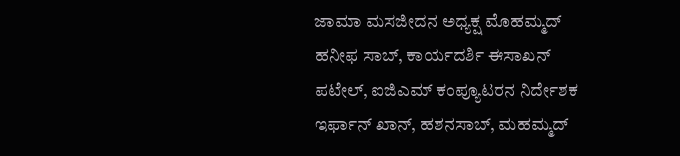ಜಾಮಾ ಮಸಜೀದನ ಅಧ್ಯಕ್ಷ ಮೊಹಮ್ಮದ್ ಹನೀಫ ಸಾಬ್, ಕಾರ್ಯದರ್ಶಿ ಈಸಾಖನ್ ಪಟೇಲ್, ಐಜಿಎಮ್ ಕಂಪ್ಯೂಟರನ ನಿರ್ದೇಶಕ ಇರ್ಫಾನ್ ಖಾನ್, ಹಶನಸಾಬ್, ಮಹಮ್ಮದ್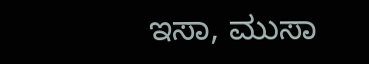ಇಸಾ, ಮುಸಾ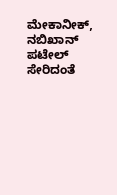ಮೇಕಾನೀಕ್, ನಬಿಖಾನ್ ಪಟೇಲ್ ಸೇರಿದಂತೆ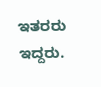ಇತರರು ಇದ್ದರು.